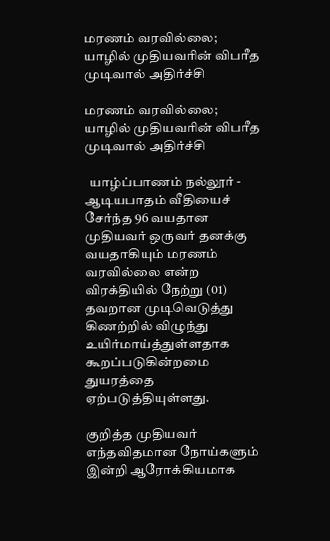மரணம் வரவில்லை; யாழில் முதியவரின் விபரீத முடிவால் அதிர்ச்சி

மரணம் வரவில்லை; யாழில் முதியவரின் விபரீத முடிவால் அதிர்ச்சி

  யாழ்ப்பாணம் நல்லூர் - ஆடியபாதம் வீதியைச் சேர்ந்த 96 வயதான முதியவர் ஒருவர் தனக்கு வயதாகியும் மரணம் வரவில்லை என்ற விரக்தியில் நேற்று (01) தவறான முடிவெடுத்து கிணற்றில் விழுந்து உயிர்மாய்த்துள்ளதாக கூறப்படுகின்றமை துயரத்தை ஏற்படுத்தியுள்ளது.

குறித்த முதியவர் எந்தவிதமான நோய்களும் இன்றி ஆரோக்கியமாக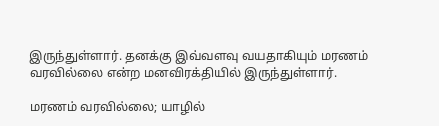இருந்துள்ளார். தனக்கு இவ்வளவு வயதாகியும் மரணம் வரவில்லை என்ற மனவிரக்தியில் இருந்துள்ளார்.

மரணம் வரவில்லை; யாழில்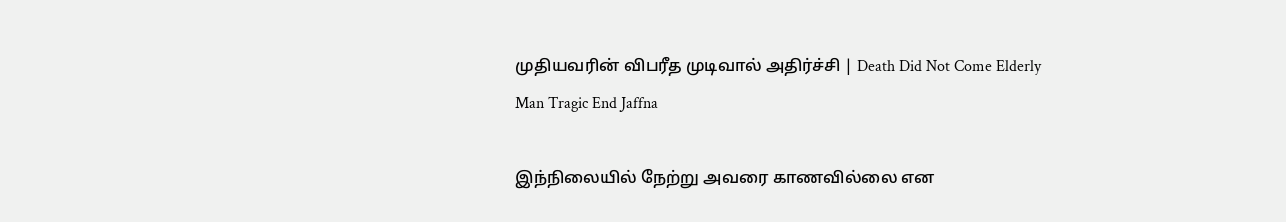முதியவரின் விபரீத முடிவால் அதிர்ச்சி | Death Did Not Come Elderly Man Tragic End Jaffna

இந்நிலையில் நேற்று அவரை காணவில்லை என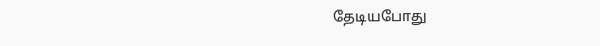தேடியபோது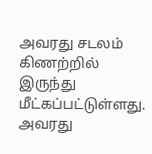அவரது சடலம் கிணற்றில் இருந்து மீட்கப்பட்டுள்ளது. அவரது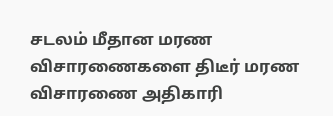சடலம் மீதான மரண விசாரணைகளை திடீர் மரண விசாரணை அதிகாரி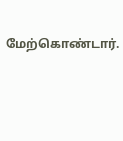மேற்கொண்டார்.